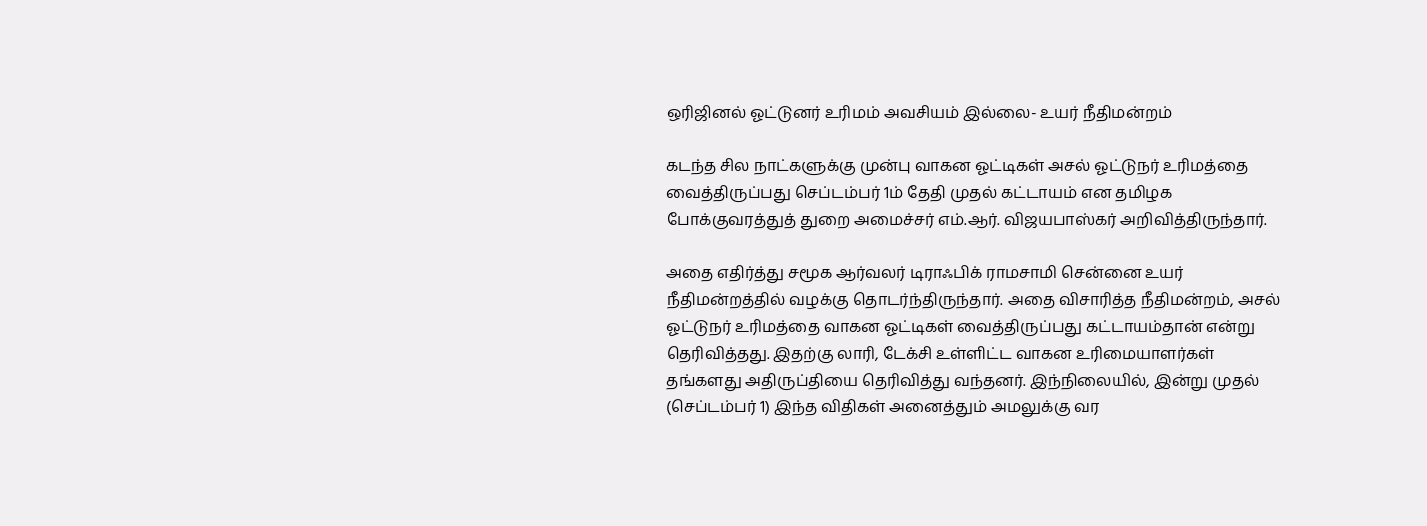ஒரிஜினல் ஓட்டுனர் உரிமம் அவசியம் இல்லை- உயர் நீதிமன்றம்

கடந்த சில நாட்களுக்கு முன்பு வாகன ஓட்டிகள் அசல் ஓட்டுநர் உரிமத்தை வைத்திருப்பது செப்டம்பர் 1ம் தேதி முதல் கட்டாயம் என தமிழக போக்குவரத்துத் துறை அமைச்சர் எம்.ஆர். விஜயபாஸ்கர் அறிவித்திருந்தார்.

அதை எதிர்த்து சமூக ஆர்வலர் டிராஃபிக் ராமசாமி சென்னை உயர் நீதிமன்றத்தில் வழக்கு தொடர்ந்திருந்தார். அதை விசாரித்த நீதிமன்றம், அசல் ஓட்டுநர் உரிமத்தை வாகன ஓட்டிகள் வைத்திருப்பது கட்டாயம்தான் என்று தெரிவித்தது. இதற்கு லாரி, டேக்சி உள்ளிட்ட வாகன உரிமையாளர்கள் தங்களது அதிருப்தியை தெரிவித்து வந்தனர். இந்நிலையில், இன்று முதல் (செப்டம்பர் 1) இந்த விதிகள் அனைத்தும் அமலுக்கு வர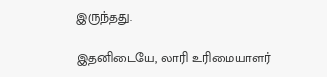இருந்தது.

இதனிடையே, லாரி உரிமையாளர்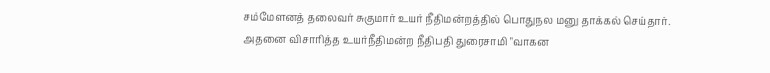சம்மேளனத் தலைவர் சுகுமார் உயர் நீதிமன்றத்தில் பொதுநல மனு தாக்கல் செய்தார். அதனை விசாரித்த உயர்நீதிமன்ற நீதிபதி துரைசாமி "வாகன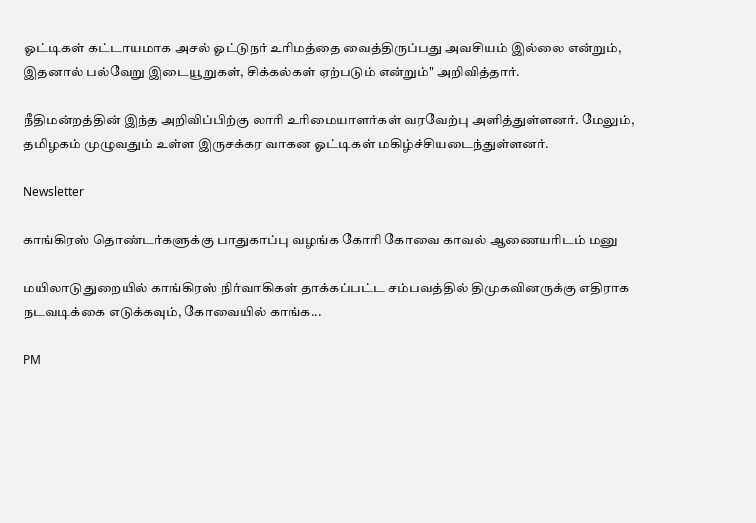ஓட்டிகள் கட்டாயமாக அசல் ஓட்டுநர் உரிமத்தை வைத்திருப்பது அவசியம் இல்லை என்றும், இதனால் பல்வேறு இடையூறுகள், சிக்கல்கள் ஏற்படும் என்றும்" அறிவித்தார்.

நீதிமன்றத்தின் இந்த அறிவிப்பிற்கு லாரி உரிமையாளர்கள் வரவேற்பு அளித்துள்ளனர். மேலும், தமிழகம் முழுவதும் உள்ள இருசக்கர வாகன ஓட்டிகள் மகிழ்ச்சியடைந்துள்ளனர்.

Newsletter

காங்கிரஸ் தொண்டர்களுக்கு பாதுகாப்பு வழங்க கோரி கோவை காவல் ஆணையரிடம் மனு

மயிலாடுதுறையில் காங்கிரஸ் நிர்வாகிகள் தாக்கப்பட்ட சம்பவத்தில் திமுகவினருக்கு எதிராக நடவடிக்கை எடுக்கவும், கோவையில் காங்க...

PM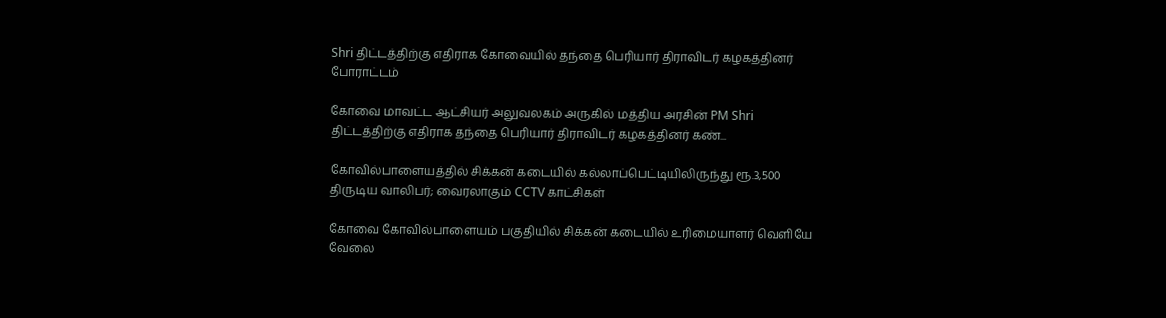Shri திட்டத்திற்கு எதிராக கோவையில் தந்தை பெரியார் திராவிடர் கழகத்தினர் போராட்டம்

கோவை மாவட்ட ஆட்சியர் அலுவலகம் அருகில் மத்திய அரசின் PM Shri திட்டத்திற்கு எதிராக தந்தை பெரியார் திராவிடர் கழகத்தினர் கண்...

கோவில்பாளையத்தில் சிக்கன் கடையில் கல்லாப்பெட்டியிலிருந்து ரூ.3,500 திருடிய வாலிபர்; வைரலாகும் CCTV காட்சிகள்

கோவை கோவில்பாளையம் பகுதியில் சிக்கன் கடையில் உரிமையாளர் வெளியே வேலை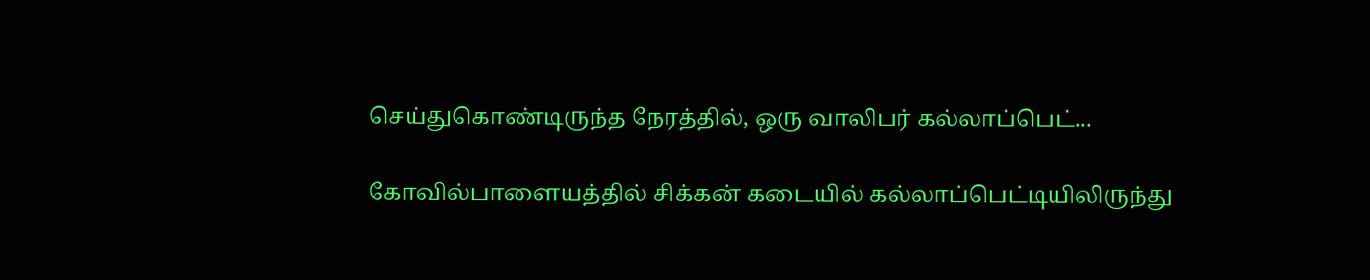செய்துகொண்டிருந்த நேரத்தில், ஒரு வாலிபர் கல்லாப்பெட்...

கோவில்பாளையத்தில் சிக்கன் கடையில் கல்லாப்பெட்டியிலிருந்து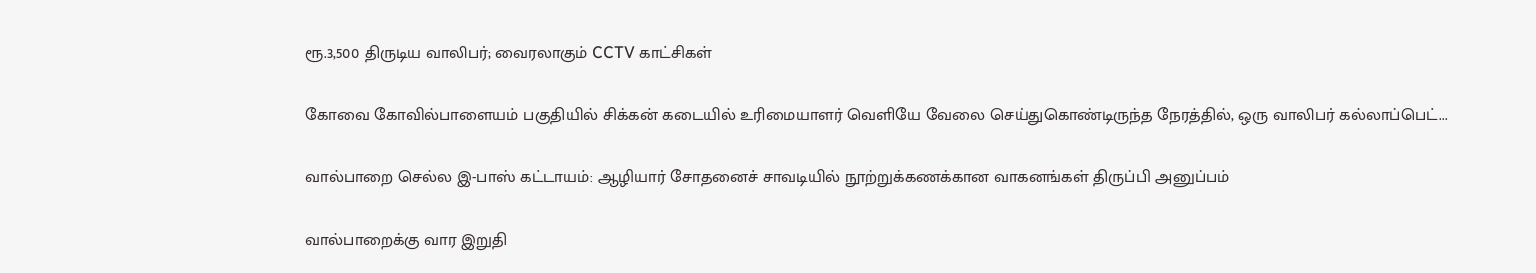ரூ.3,500 திருடிய வாலிபர்; வைரலாகும் CCTV காட்சிகள்

கோவை கோவில்பாளையம் பகுதியில் சிக்கன் கடையில் உரிமையாளர் வெளியே வேலை செய்துகொண்டிருந்த நேரத்தில், ஒரு வாலிபர் கல்லாப்பெட்...

வால்பாறை செல்ல இ-பாஸ் கட்டாயம்: ஆழியார் சோதனைச் சாவடியில் நூற்றுக்கணக்கான வாகனங்கள் திருப்பி அனுப்பம்

வால்பாறைக்கு வார இறுதி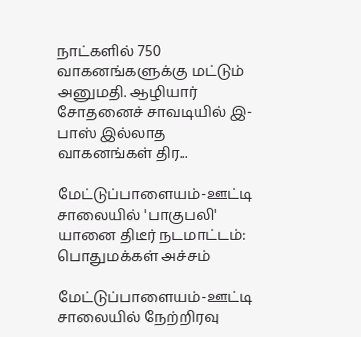நாட்களில் 750 வாகனங்களுக்கு மட்டும் அனுமதி. ஆழியார் சோதனைச் சாவடியில் இ-பாஸ் இல்லாத வாகனங்கள் திர...

மேட்டுப்பாளையம்-ஊட்டி சாலையில் 'பாகுபலி' யானை திடீர் நடமாட்டம்: பொதுமக்கள் அச்சம்

மேட்டுப்பாளையம்-ஊட்டி சாலையில் நேற்றிரவு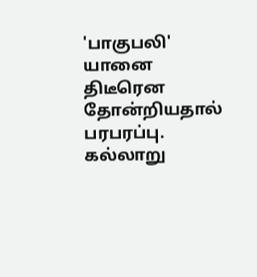'பாகுபலி' யானை திடீரென தோன்றியதால் பரபரப்பு. கல்லாறு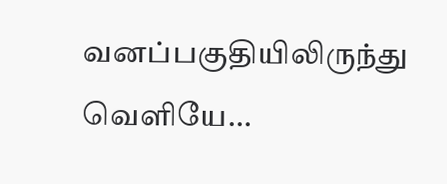வனப்பகுதியிலிருந்து வெளியே...